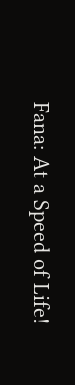Fana: At a Speed of Life!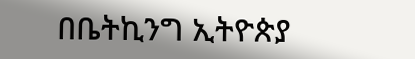በቤትኪንግ ኢትዮጵያ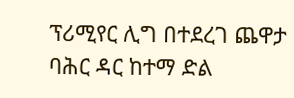ፕሪሚየር ሊግ በተደረገ ጨዋታ ባሕር ዳር ከተማ ድል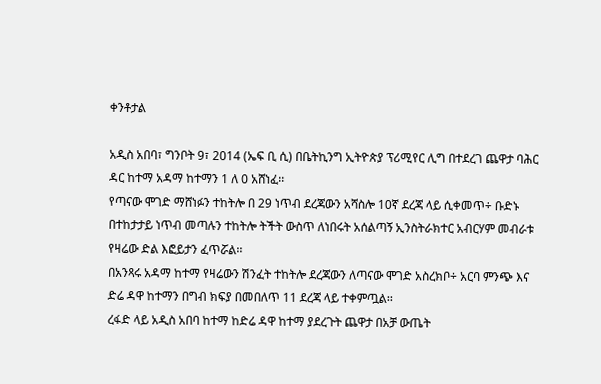ቀንቶታል

አዲስ አበባ፣ ግንቦት 9፣ 2014 (ኤፍ ቢ ሲ) በቤትኪንግ ኢትዮጵያ ፕሪሚየር ሊግ በተደረገ ጨዋታ ባሕር ዳር ከተማ አዳማ ከተማን 1 ለ 0 አሸነፈ፡፡
የጣናው ሞገድ ማሸነፉን ተከትሎ በ 29 ነጥብ ደረጃውን አሻስሎ 10ኛ ደረጃ ላይ ሲቀመጥ÷ ቡድኑ በተከታታይ ነጥብ መጣሉን ተከትሎ ትችት ውስጥ ለነበሩት አሰልጣኝ ኢንስትራክተር አብርሃም መብራቱ የዛሬው ድል እፎይታን ፈጥሯል፡፡
በአንጻሩ አዳማ ከተማ የዛሬውን ሽንፈት ተከትሎ ደረጃውን ለጣናው ሞገድ አስረክቦ÷ አርባ ምንጭ እና ድሬ ዳዋ ከተማን በግብ ክፍያ በመበለጥ 11 ደረጃ ላይ ተቀምጧል፡፡
ረፋድ ላይ አዲስ አበባ ከተማ ከድሬ ዳዋ ከተማ ያደረጉት ጨዋታ በአቻ ውጤት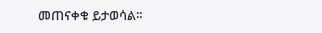መጠናቀቁ ይታወሳል፡፡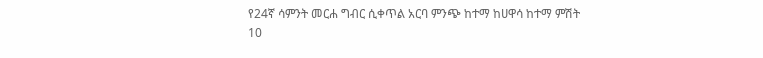የ24ኛ ሳምንት መርሐ ግብር ሲቀጥል አርባ ምንጭ ከተማ ከሀዋሳ ከተማ ምሽት 10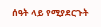ሰዓት ላይ የሚያደርጉት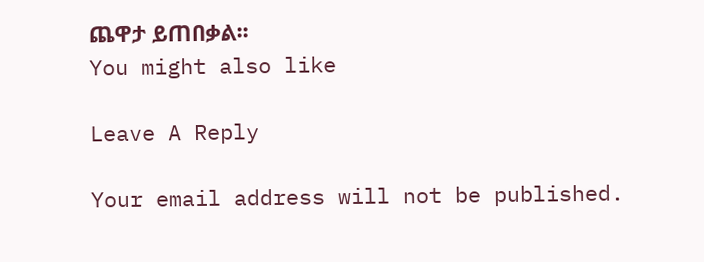ጨዋታ ይጠበቃል፡፡
You might also like

Leave A Reply

Your email address will not be published.